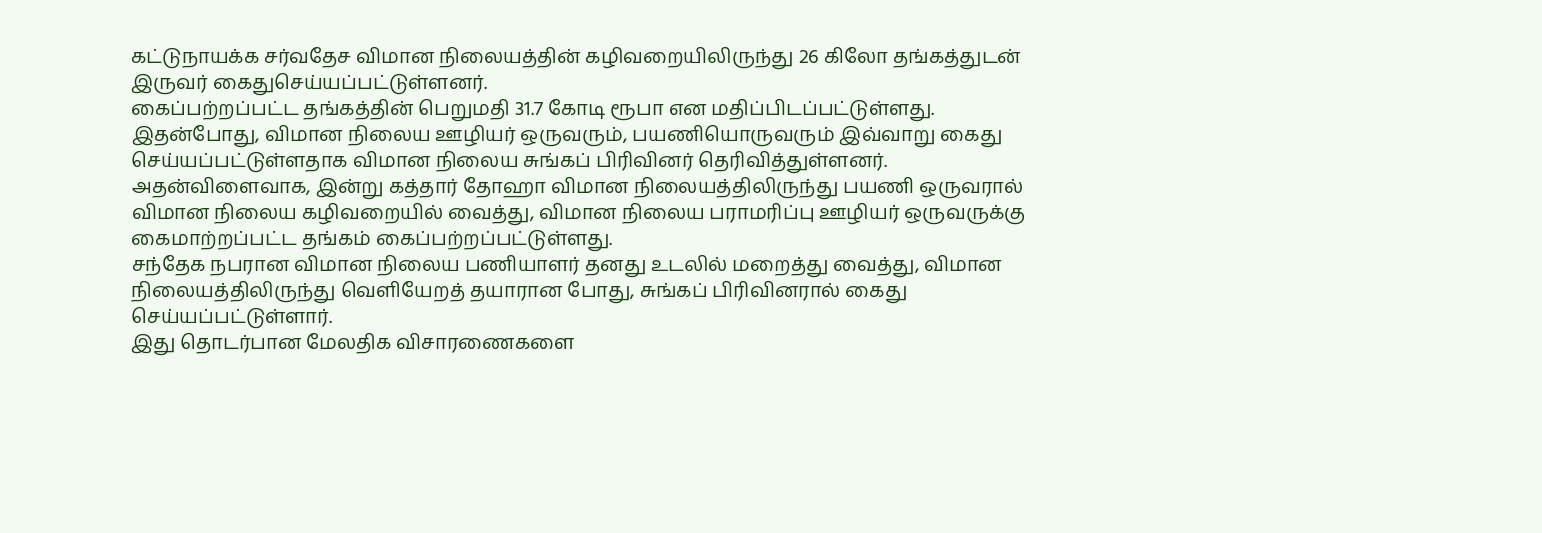கட்டுநாயக்க சர்வதேச விமான நிலையத்தின் கழிவறையிலிருந்து 26 கிலோ தங்கத்துடன் இருவர் கைதுசெய்யப்பட்டுள்ளனர்.
கைப்பற்றப்பட்ட தங்கத்தின் பெறுமதி 31.7 கோடி ரூபா என மதிப்பிடப்பட்டுள்ளது.
இதன்போது, விமான நிலைய ஊழியர் ஒருவரும், பயணியொருவரும் இவ்வாறு கைது செய்யப்பட்டுள்ளதாக விமான நிலைய சுங்கப் பிரிவினர் தெரிவித்துள்ளனர்.
அதன்விளைவாக, இன்று கத்தார் தோஹா விமான நிலையத்திலிருந்து பயணி ஒருவரால் விமான நிலைய கழிவறையில் வைத்து, விமான நிலைய பராமரிப்பு ஊழியர் ஒருவருக்கு கைமாற்றப்பட்ட தங்கம் கைப்பற்றப்பட்டுள்ளது.
சந்தேக நபரான விமான நிலைய பணியாளர் தனது உடலில் மறைத்து வைத்து, விமான நிலையத்திலிருந்து வெளியேறத் தயாரான போது, சுங்கப் பிரிவினரால் கைது செய்யப்பட்டுள்ளார்.
இது தொடர்பான மேலதிக விசாரணைகளை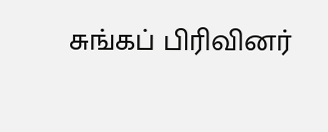சுங்கப் பிரிவினர்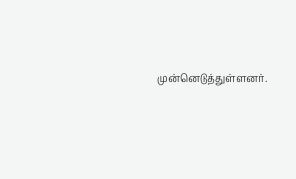முன்னெடுத்துள்ளனர்.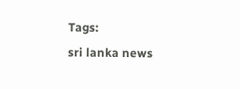Tags:
sri lanka news